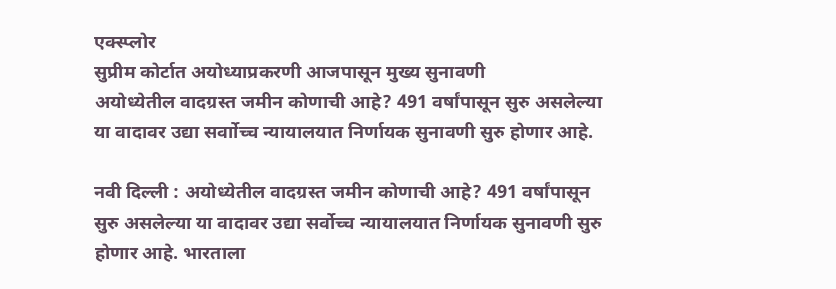एक्स्प्लोर
सुप्रीम कोर्टात अयोध्याप्रकरणी आजपासून मुख्य सुनावणी
अयोध्येतील वादग्रस्त जमीन कोणाची आहे? 491 वर्षांपासून सुरु असलेल्या या वादावर उद्या सर्वाोच्च न्यायालयात निर्णायक सुनावणी सुरु होणार आहे.

नवी दिल्ली : अयोध्येतील वादग्रस्त जमीन कोणाची आहे? 491 वर्षांपासून सुरु असलेल्या या वादावर उद्या सर्वोच्च न्यायालयात निर्णायक सुनावणी सुरु होणार आहे. भारताला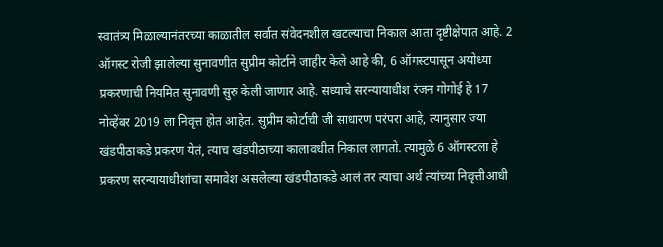स्वातंत्र्य मिळाल्यानंतरच्या काळातील सर्वात संवेदनशील खटल्याचा निकाल आता दृष्टीक्षेपात आहे. 2 ऑगस्ट रोजी झालेल्या सुनावणीत सुप्रीम कोर्टाने जाहीर केले आहे की, 6 ऑगस्टपासून अयोध्या प्रकरणाची नियमित सुनावणी सुरु केली जाणार आहे. सध्याचे सरन्यायाधीश रंजन गोगोई हे 17 नोव्हेंबर 2019 ला निवृत्त होत आहेत. सुप्रीम कोर्टाची जी साधारण परंपरा आहे, त्यानुसार ज्या खंडपीठाकडे प्रकरण येतं, त्याच खंडपीठाच्या कालावधीत निकाल लागतो. त्यामुळे 6 ऑगस्टला हे प्रकरण सरन्यायाधीशांचा समावेश असलेल्या खंडपीठाकडे आलं तर त्याचा अर्थ त्यांच्या निवृत्तीआधी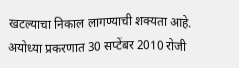खटल्याचा निकाल लागण्याची शक्यता आहे. अयोध्या प्रकरणात 30 सप्टेंबर 2010 रोजी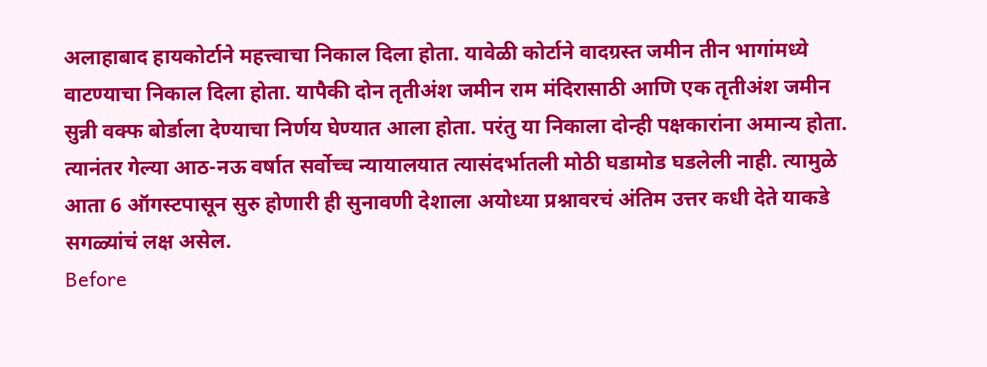अलाहाबाद हायकोर्टाने महत्त्वाचा निकाल दिला होता. यावेळी कोर्टाने वादग्रस्त जमीन तीन भागांमध्ये वाटण्याचा निकाल दिला होता. यापैकी दोन तृतीअंश जमीन राम मंदिरासाठी आणि एक तृतीअंश जमीन सुन्नी वक्फ बोर्डाला देण्याचा निर्णय घेण्यात आला होता. परंतु या निकाला दोन्ही पक्षकारांना अमान्य होता. त्यानंतर गेल्या आठ-नऊ वर्षात सर्वोच्च न्यायालयात त्यासंदर्भातली मोठी घडामोड घडलेली नाही. त्यामुळे आता 6 ऑगस्टपासून सुरु होणारी ही सुनावणी देशाला अयोध्या प्रश्नावरचं अंतिम उत्तर कधी देते याकडे सगळ्यांचं लक्ष असेल.
Before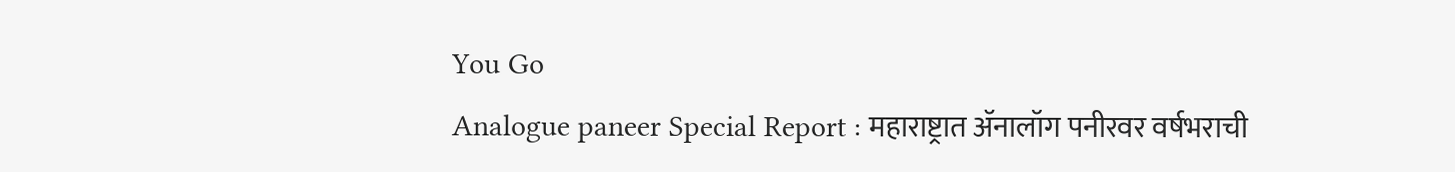You Go
Analogue paneer Special Report : महाराष्ट्रात ॲनालॉग पनीरवर वर्षभराची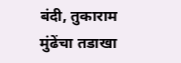बंदी, तुकाराम मुंढेंचा तडाखा